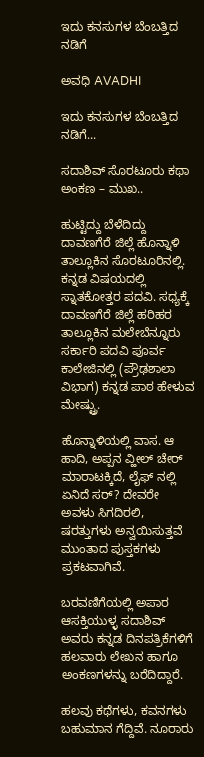ಇದು ಕನಸುಗಳ ಬೆಂಬತ್ತಿದ ನಡಿಗೆ‍

ಅವಧಿ AVADHI

ಇದು ಕನಸುಗಳ ಬೆಂಬತ್ತಿದ ನಡಿಗೆ...

ಸದಾಶಿವ್ ಸೊರಟೂರು ಕಥಾ ಅಂಕಣ – ಮುಖ..

ಹುಟ್ಟಿದ್ದು ಬೆಳೆದಿದ್ದು ದಾವಣಗೆರೆ ಜಿಲ್ಲೆ ಹೊನ್ನಾಳಿ ತಾಲ್ಲೂಕಿನ ಸೊರಟೂರಿನಲ್ಲಿ. ಕನ್ನಡ ವಿಷಯದಲ್ಲಿ ಸ್ನಾತಕೋತ್ತರ ಪದವಿ. ಸಧ್ಯಕ್ಕೆ ದಾವಣಗೆರೆ ಜಿಲ್ಲೆ ಹರಿಹರ ತಾಲ್ಲೂಕಿನ ಮಲೇಬೆನ್ನೂರು ಸರ್ಕಾರಿ ಪದವಿ ಪೂರ್ವ ಕಾಲೇಜಿನಲ್ಲಿ (ಪ್ರೌಢಶಾಲಾ ವಿಭಾಗ) ಕನ್ನಡ ಪಾಠ ಹೇಳುವ ಮೇಷ್ಟ್ರು.

ಹೊನ್ನಾಳಿಯಲ್ಲಿ ವಾಸ. ಆ ಹಾದಿ, ಅಪ್ಪನ ವ್ಹೀಲ್ ಚೇರ್ ಮಾರಾಟಕ್ಕಿದೆ, ಲೈಫ್ ನಲ್ಲಿ ಏನಿದೆ ಸರ್? ದೇವರೇ ಅವಳು ಸಿಗದಿರಲಿ, ಷರತ್ತುಗಳು ಅನ್ವಯಿಸುತ್ತವೆ ಮುಂತಾದ ಪುಸ್ತಕಗಳು ಪ್ರಕಟವಾಗಿವೆ.

ಬರವಣಿಗೆಯಲ್ಲಿ ಅಪಾರ ಆಸಕ್ತಿಯುಳ್ಳ ಸದಾಶಿವ್ ಅವರು ಕನ್ನಡ ದಿನಪತ್ರಿಕೆಗಳಿಗೆ ಹಲವಾರು ಲೇಖನ ಹಾಗೂ ಅಂಕಣಗಳನ್ನು ಬರೆದಿದ್ದಾರೆ.

ಹಲವು ಕಥೆಗಳು, ಕವನಗಳು ಬಹುಮಾನ ಗೆದ್ದಿವೆ. ನೂರಾರು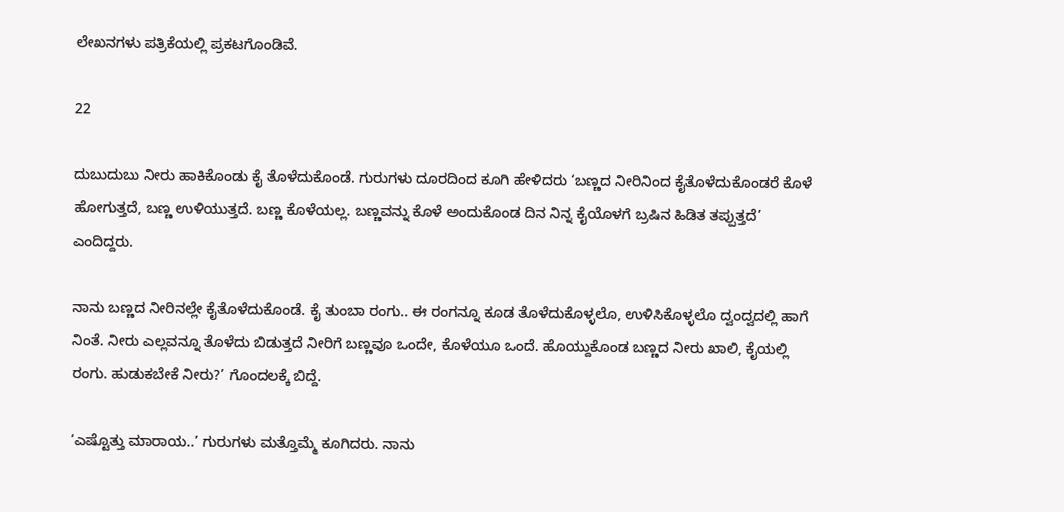ಲೇಖನಗಳು ಪತ್ರಿಕೆಯಲ್ಲಿ ಪ್ರಕಟಗೊಂಡಿವೆ.

22

ದುಬುದುಬು ನೀರು ಹಾಕಿಕೊಂಡು ಕೈ ತೊಳೆದುಕೊಂಡೆ. ಗುರುಗಳು ದೂರದಿಂದ ಕೂಗಿ ಹೇಳಿದರು ‘ಬಣ್ಣದ ನೀರಿನಿಂದ ಕೈತೊಳೆದುಕೊಂಡರೆ ಕೊಳೆ ಹೋಗುತ್ತದೆ, ಬಣ್ಣ ಉಳಿಯುತ್ತದೆ. ಬಣ್ಣ‌ ಕೊಳೆಯಲ್ಲ. ಬಣ್ಣವನ್ನು ಕೊಳೆ ಅಂದುಕೊಂಡ ದಿನ ನಿನ್ನ ಕೈಯೊಳಗೆ ಬ್ರಷಿನ ಹಿಡಿತ ತಪ್ಪುತ್ತದೆ’ ಎಂದಿದ್ದರು.

ನಾನು ಬಣ್ಣದ ನೀರಿನಲ್ಲೇ ಕೈತೊಳೆದುಕೊಂಡೆ. ಕೈ ತುಂಬಾ ರಂಗು.. ಈ ರಂಗನ್ನೂ ಕೂಡ ತೊಳೆದುಕೊಳ್ಳಲೊ, ಉಳಿಸಿಕೊಳ್ಳಲೊ ದ್ವಂದ್ವದಲ್ಲಿ ಹಾಗೆ ನಿಂತೆ. ನೀರು ಎಲ್ಲವನ್ನೂ ತೊಳೆದು ಬಿಡುತ್ತದೆ ನೀರಿಗೆ ಬಣ್ಣವೂ ಒಂದೇ, ಕೊಳೆಯೂ ಒಂದೆ. ಹೊಯ್ದುಕೊಂಡ ಬಣ್ಣದ ನೀರು ಖಾಲಿ, ಕೈಯಲ್ಲಿ ರಂಗು. ಹುಡುಕಬೇಕೆ ನೀರು?’ ಗೊಂದಲಕ್ಕೆ ಬಿದ್ದೆ.

‘ಎಷ್ಟೊತ್ತು ಮಾರಾಯ..’ ಗುರುಗಳು ಮತ್ತೊಮ್ಮೆ ಕೂಗಿದರು. ನಾನು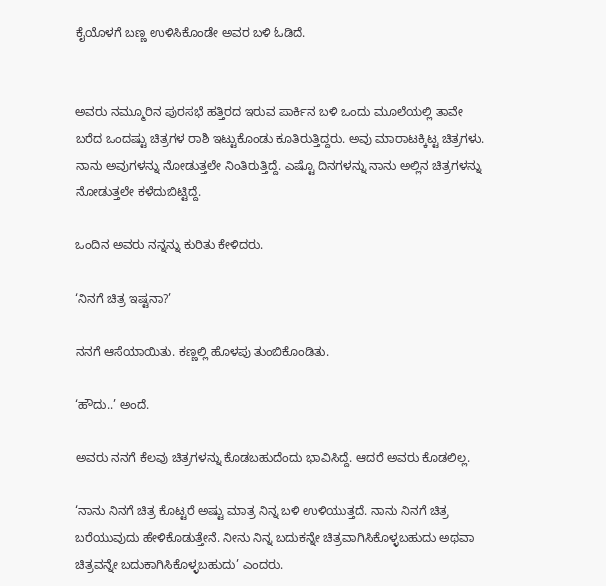ಕೈಯೊಳಗೆ ಬಣ್ಣ ಉಳಿಸಿಕೊಂಡೇ ಅವರ ಬಳಿ ಓಡಿದೆ.


ಅವರು ನಮ್ಮೂರಿನ ಪುರಸಭೆ ಹತ್ತಿರದ ಇರುವ ಪಾರ್ಕಿನ ಬಳಿ ಒಂದು ಮೂಲೆಯಲ್ಲಿ ತಾವೇ ಬರೆದ ಒಂದಷ್ಟು ಚಿತ್ರಗಳ ರಾಶಿ ಇಟ್ಟುಕೊಂಡು ಕೂತಿರುತ್ತಿದ್ದರು. ಅವು ಮಾರಾಟಕ್ಕಿಟ್ಟ ಚಿತ್ರಗಳು. ನಾನು ಅವುಗಳನ್ನು ನೋಡುತ್ತಲೇ ನಿಂತಿರುತ್ತಿದ್ದೆ. ಎಷ್ಟೊ ದಿನಗಳನ್ನು ನಾನು ಅಲ್ಲಿನ ಚಿತ್ರಗಳನ್ನು ನೋಡುತ್ತಲೇ ಕಳೆದುಬಿಟ್ಟಿದ್ದೆ.

ಒಂದಿನ ಅವರು ನನ್ನನ್ನು ಕುರಿತು ಕೇಳಿದರು.

‘ನಿನಗೆ ಚಿತ್ರ ಇಷ್ಟನಾ?’

ನನಗೆ ಆಸೆಯಾಯಿತು. ಕಣ್ಣಲ್ಲಿ ಹೊಳಪು ತುಂಬಿಕೊಂಡಿತು.

‘ಹೌದು..’ ಅಂದೆ.

ಅವರು ನನಗೆ ಕೆಲವು ಚಿತ್ರಗಳನ್ನು ಕೊಡಬಹುದೆಂದು ಭಾವಿಸಿದ್ದೆ. ಆದರೆ ಅವರು ಕೊಡಲಿಲ್ಲ.

‘ನಾನು ನಿನಗೆ ಚಿತ್ರ ಕೊಟ್ಟರೆ ಅಷ್ಟು ಮಾತ್ರ ನಿನ್ನ ಬಳಿ ಉಳಿಯುತ್ತದೆ. ನಾನು ನಿನಗೆ ಚಿತ್ರ ಬರೆಯುವುದು ಹೇಳಿಕೊಡುತ್ತೇನೆ. ನೀನು ನಿನ್ನ ಬದುಕನ್ನೇ ಚಿತ್ರವಾಗಿಸಿಕೊಳ್ಳಬಹುದು ಅಥವಾ ಚಿತ್ರವನ್ನೇ ಬದುಕಾಗಿಸಿಕೊಳ್ಳಬಹುದು’ ಎಂದರು.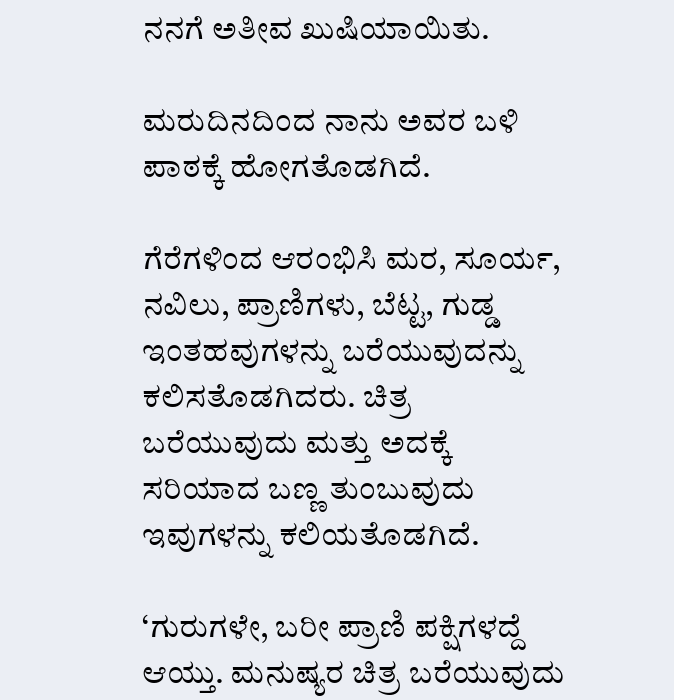ನನಗೆ ಅತೀವ ಖುಷಿಯಾಯಿತು.

ಮರುದಿನದಿಂದ ನಾನು ಅವರ ಬಳಿ ಪಾಠಕ್ಕೆ ಹೋಗತೊಡಗಿದೆ.

ಗೆರೆಗಳಿಂದ ಆರಂಭಿಸಿ ಮರ, ಸೂರ್ಯ, ನವಿಲು, ಪ್ರಾಣಿಗಳು, ಬೆಟ್ಟ, ಗುಡ್ಡ ಇಂತಹವುಗಳನ್ನು ಬರೆಯುವುದನ್ನು ಕಲಿಸತೊಡಗಿದರು. ಚಿತ್ರ ಬರೆಯುವುದು ಮತ್ತು ಅದಕ್ಕೆ ಸರಿಯಾದ ಬಣ್ಣ ತುಂಬುವುದು ಇವುಗಳನ್ನು ಕಲಿಯತೊಡಗಿದೆ.

‘ಗುರುಗಳೇ, ಬರೀ ಪ್ರಾಣಿ ಪಕ್ಷಿಗಳದ್ದೆ ಆಯ್ತು‌. ಮನುಷ್ಯರ ಚಿತ್ರ ಬರೆಯುವುದು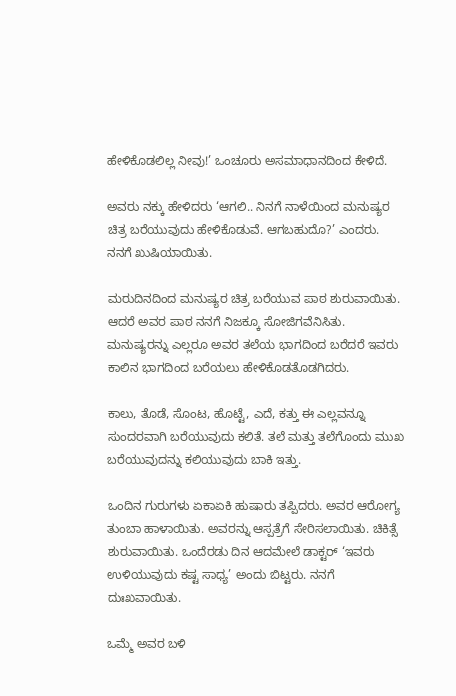ಹೇಳಿಕೊಡಲಿಲ್ಲ ನೀವು!’ ಒಂಚೂರು ಅಸಮಾಧಾನದಿಂದ ಕೇಳಿದೆ.

ಅವರು ನಕ್ಕು ಹೇಳಿದರು ‘ಆಗಲಿ.. ನಿನಗೆ ನಾಳೆಯಿಂದ ಮನುಷ್ಯರ ಚಿತ್ರ ಬರೆಯುವುದು ಹೇಳಿಕೊಡುವೆ. ಆಗಬಹುದೊ?’ ಎಂದರು. ನನಗೆ ಖುಷಿಯಾಯಿತು.

ಮರುದಿನದಿಂದ ಮನುಷ್ಯರ ಚಿತ್ರ ಬರೆಯುವ ಪಾಠ ಶುರುವಾಯಿತು. ಆದರೆ ಅವರ ಪಾಠ ನನಗೆ ನಿಜಕ್ಕೂ ಸೋಜಿಗವೆನಿಸಿತು. ಮನುಷ್ಯರನ್ನು ಎಲ್ಲರೂ ಅವರ ತಲೆಯ ಭಾಗದಿಂದ ಬರೆದರೆ ಇವರು ಕಾಲಿನ ಭಾಗದಿಂದ ಬರೆಯಲು ಹೇಳಿಕೊಡತೊಡಗಿದರು.

ಕಾಲು, ತೊಡೆ, ಸೊಂಟ, ಹೊಟ್ಟೆ, ಎದೆ, ಕತ್ತು ಈ ಎಲ್ಲವನ್ನೂ ಸುಂದರವಾಗಿ ಬರೆಯುವುದು ಕಲಿತೆ. ತಲೆ ಮತ್ತು ತಲೆಗೊಂದು ಮುಖ ಬರೆಯುವುದನ್ನು ಕಲಿಯುವುದು ಬಾಕಿ ಇತ್ತು.

ಒಂದಿನ ಗುರುಗಳು ಏಕಾಏಕಿ ಹುಷಾರು ತಪ್ಪಿದರು. ಅವರ ಆರೋಗ್ಯ ತುಂಬಾ ಹಾಳಾಯಿತು. ಅವರನ್ನು ಆಸ್ಪತ್ರೆಗೆ ಸೇರಿಸಲಾಯಿತು. ಚಿಕಿತ್ಸೆ ಶುರುವಾಯಿತು. ಒಂದೆರಡು ದಿನ ಆದಮೇಲೆ ಡಾಕ್ಟರ್ ‘ಇವರು ಉಳಿಯುವುದು ಕಷ್ಟ ಸಾಧ್ಯ’ ಅಂದು ಬಿಟ್ಟರು. ನನಗೆ ದುಃಖವಾಯಿತು.

ಒಮ್ಮೆ ಅವರ ಬಳಿ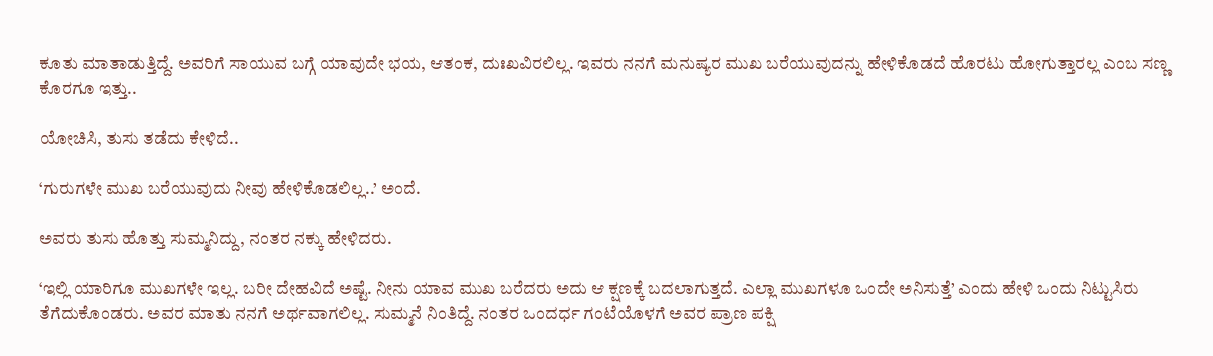ಕೂತು ಮಾತಾಡುತ್ತಿದ್ದೆ. ಅವರಿಗೆ ಸಾಯುವ ಬಗ್ಗೆ ಯಾವುದೇ ಭಯ, ಆತಂಕ, ದುಃಖವಿರಲಿಲ್ಲ. ಇವರು ನನಗೆ ಮನುಷ್ಯರ ಮುಖ ಬರೆಯುವುದನ್ನು ಹೇಳಿಕೊಡದೆ ಹೊರಟು ಹೋಗುತ್ತಾರಲ್ಲ ಎಂಬ ಸಣ್ಣ ಕೊರಗೂ ಇತ್ತು..

ಯೋಚಿಸಿ, ತುಸು ತಡೆದು ಕೇಳಿದೆ..

‘ಗುರುಗಳೇ ಮುಖ ಬರೆಯುವುದು ನೀವು ಹೇಳಿಕೊಡಲಿಲ್ಲ..’ ಅಂದೆ.

ಅವರು ತುಸು ಹೊತ್ತು ಸುಮ್ಮನಿದ್ದು, ನಂತರ ನಕ್ಕು ಹೇಳಿದರು.

‘ಇಲ್ಲಿ ಯಾರಿಗೂ ಮುಖಗಳೇ ಇಲ್ಲ. ಬರೀ ದೇಹವಿದೆ ಅಷ್ಟೆ. ನೀನು ಯಾವ ಮುಖ ಬರೆದರು ಅದು ಆ ಕ್ಷಣಕ್ಕೆ ಬದಲಾಗುತ್ತದೆ. ಎಲ್ಲಾ ಮುಖಗಳೂ ಒಂದೇ ಅನಿಸುತ್ತೆ’ ಎಂದು ಹೇಳಿ ಒಂದು ನಿಟ್ಟುಸಿರು ತೆಗೆದುಕೊಂಡರು. ಅವರ ಮಾತು ನನಗೆ ಅರ್ಥವಾಗಲಿಲ್ಲ. ಸುಮ್ಮನೆ ನಿಂತಿದ್ದೆ. ನಂತರ ಒಂದರ್ಧ ಗಂಟೆಯೊಳಗೆ ಅವರ ಪ್ರಾಣ ಪಕ್ಷಿ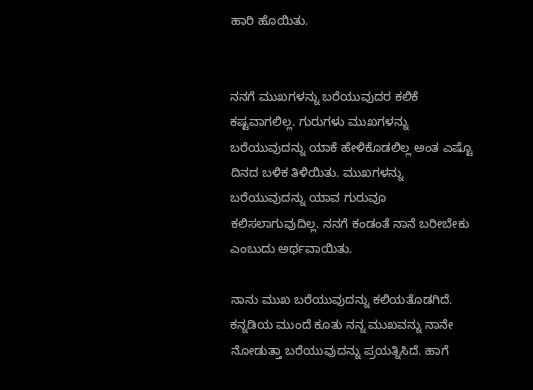ಹಾರಿ ಹೊಯಿತು.


ನನಗೆ ಮುಖಗಳನ್ನು ಬರೆಯುವುದರ ಕಲಿಕೆ ಕಷ್ಟವಾಗಲಿಲ್ಲ. ಗುರುಗಳು ಮುಖಗಳನ್ನು ಬರೆಯುವುದನ್ನು ಯಾಕೆ ಹೇಳಿಕೊಡಲಿಲ್ಲ ಅಂತ ಎಷ್ಟೊ ದಿನದ ಬಳಿಕ ತಿಳಿಯಿತು. ಮುಖಗಳನ್ನು ಬರೆಯುವುದನ್ನು ಯಾವ ಗುರುವೂ ಕಲಿಸಲಾಗುವುದಿಲ್ಲ. ನನಗೆ ಕಂಡಂತೆ ನಾನೆ ಬರೀಬೇಕು ಎಂಬುದು ಅರ್ಥವಾಯಿತು.

ನಾನು ಮುಖ ಬರೆಯುವುದನ್ನು ಕಲಿಯತೊಡಗಿದೆ. ಕನ್ನಡಿಯ ಮುಂದೆ ಕೂತು ನನ್ನ ಮುಖವನ್ನು ನಾನೇ ನೋಡುತ್ತಾ ಬರೆಯುವುದನ್ನು ಪ್ರಯತ್ನಿಸಿದೆ. ಹಾಗೆ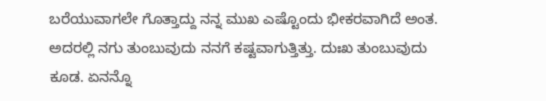ಬರೆಯುವಾಗಲೇ ಗೊತ್ತಾದ್ದು ನನ್ನ ಮುಖ ಎಷ್ಟೊಂದು ಭೀಕರವಾಗಿದೆ ಅಂತ. ಅದರಲ್ಲಿ ನಗು ತುಂಬುವುದು ನನಗೆ ಕಷ್ಟವಾಗುತ್ತಿತ್ತು. ದುಃಖ ತುಂಬುವುದು ಕೂಡ. ಏನನ್ನೊ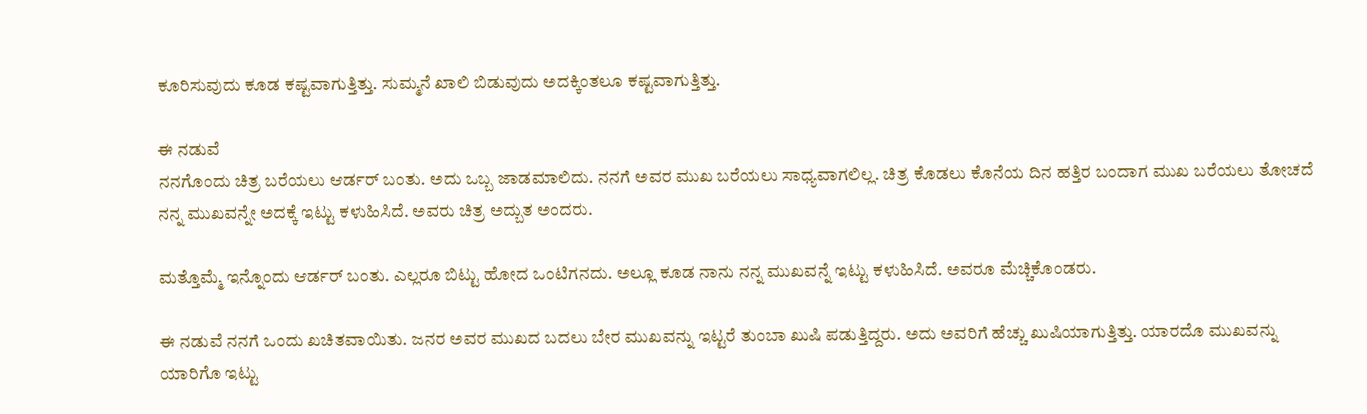ಕೂರಿಸುವುದು ಕೂಡ ಕಷ್ಟವಾಗುತ್ತಿತ್ತು. ಸುಮ್ಮನೆ ಖಾಲಿ ಬಿಡುವುದು ಅದಕ್ಕಿಂತಲೂ ಕಷ್ಟವಾಗುತ್ತಿತ್ತು.

ಈ‌ ನಡುವೆ
ನನಗೊಂದು ಚಿತ್ರ ಬರೆಯಲು ಆರ್ಡರ್ ಬಂತು. ಅದು ಒಬ್ಬ ಜಾಡಮಾಲಿದು. ನನಗೆ ಅವರ ಮುಖ ಬರೆಯಲು ಸಾಧ್ಯವಾಗಲಿಲ್ಲ. ಚಿತ್ರ ಕೊಡಲು ಕೊನೆಯ ದಿನ ಹತ್ತಿರ ಬಂದಾಗ ಮುಖ ಬರೆಯಲು ತೋಚದೆ ನನ್ನ ಮುಖವನ್ನೇ ಅದಕ್ಕೆ ಇಟ್ಟು ಕಳುಹಿಸಿದೆ. ಅವರು ಚಿತ್ರ ಅದ್ಬುತ ಅಂದರು.

ಮತ್ತೊಮ್ಮೆ ಇನ್ನೊಂದು ಆರ್ಡರ್ ಬಂತು. ಎಲ್ಲರೂ ಬಿಟ್ಟು ಹೋದ ಒಂಟಿಗನದು. ಅಲ್ಲೂ ಕೂಡ ನಾನು ನನ್ನ ಮುಖವನ್ನೆ ಇಟ್ಟು ಕಳುಹಿಸಿದೆ. ಅವರೂ ಮೆಚ್ಚಿಕೊಂಡರು.

ಈ ನಡುವೆ ನನಗೆ ಒಂದು ಖಚಿತವಾಯಿತು. ಜನರ ಅವರ ಮುಖದ ಬದಲು ಬೇರ ಮುಖವನ್ನು ಇಟ್ಟರೆ ತುಂಬಾ ಖುಷಿ ಪಡುತ್ತಿದ್ದರು. ಅದು ಅವರಿಗೆ ಹೆಚ್ಚು ಖುಷಿಯಾಗುತ್ತಿತ್ತು. ಯಾರದೊ ಮುಖವನ್ನು ಯಾರಿಗೊ ಇಟ್ಟು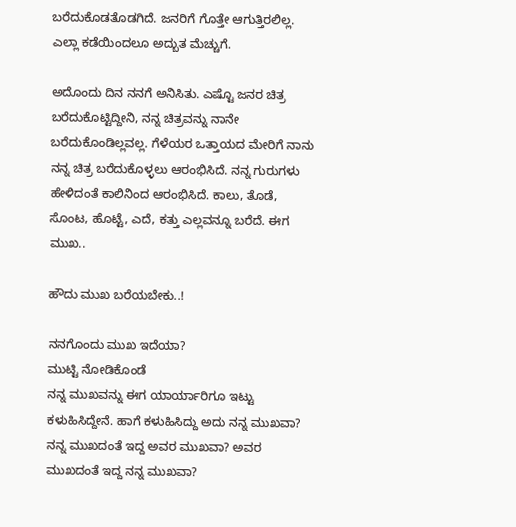ಬರೆದುಕೊಡತೊಡಗಿದೆ. ಜನರಿಗೆ ಗೊತ್ತೇ ಆಗುತ್ತಿರಲಿಲ್ಲ. ಎಲ್ಲಾ ಕಡೆಯಿಂದಲೂ ಅದ್ಬುತ ಮೆಚ್ಚುಗೆ.

ಅದೊಂದು ದಿನ ನನಗೆ ಅನಿಸಿತು. ಎಷ್ಟೊ ಜನರ ಚಿತ್ರ ಬರೆದುಕೊಟ್ಟಿದ್ದೀನಿ, ನನ್ನ ಚಿತ್ರವನ್ನು ನಾನೇ ಬರೆದುಕೊಂಡಿಲ್ಲವಲ್ಲ‌. ಗೆಳೆಯರ ಒತ್ತಾಯದ ಮೇರಿಗೆ ನಾನು ನನ್ನ ಚಿತ್ರ ಬರೆದುಕೊಳ್ಳಲು ಆರಂಭಿಸಿದೆ. ನನ್ನ ಗುರುಗಳು ಹೇಳಿದಂತೆ ಕಾಲಿನಿಂದ ಆರಂಭಿಸಿದೆ. ಕಾಲು, ತೊಡೆ, ಸೊಂಟ, ಹೊಟ್ಟೆ, ಎದೆ, ಕತ್ತು ಎಲ್ಲವನ್ನೂ ಬರೆದೆ. ಈಗ ಮುಖ..

ಹೌದು ಮುಖ ಬರೆಯಬೇಕು..!

ನನಗೊಂದು ಮುಖ ಇದೆಯಾ?
ಮುಟ್ಟಿ ನೋಡಿಕೊಂಡೆ
ನನ್ನ ಮುಖವನ್ನು ಈಗ ಯಾರ್ಯಾರಿಗೂ ಇಟ್ಟು ಕಳುಹಿಸಿದ್ದೇನೆ. ಹಾಗೆ ಕಳುಹಿಸಿದ್ದು ಅದು ನನ್ನ ಮುಖವಾ? ನನ್ನ ಮುಖದಂತೆ ಇದ್ದ ಅವರ ಮುಖವಾ? ಅವರ ಮುಖದಂತೆ ಇದ್ದ ನನ್ನ ಮುಖವಾ?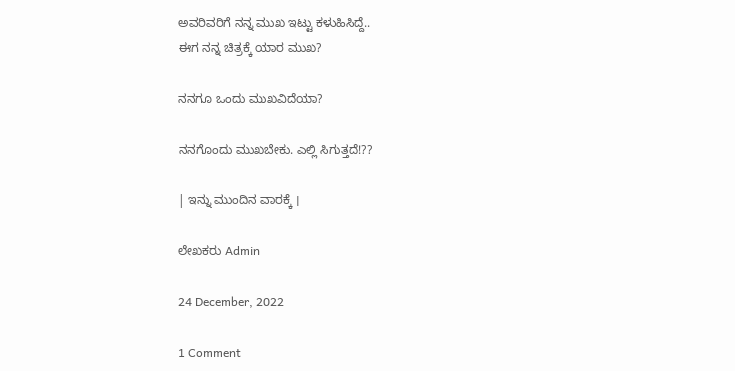ಅವರಿವರಿಗೆ ನನ್ನ ಮುಖ ಇಟ್ಟು ಕಳುಹಿಸಿದ್ದೆ..
ಈಗ ನನ್ನ ಚಿತ್ರಕ್ಕೆ ಯಾರ ಮುಖ?

ನನಗೂ ಒಂದು ಮುಖವಿದೆಯಾ?

ನನಗೊಂದು ಮುಖಬೇಕು. ಎಲ್ಲಿ ಸಿಗುತ್ತದೆ!??

| ಇನ್ನು ಮುಂದಿನ ವಾರಕ್ಕೆ ।

ಲೇಖಕರು Admin

24 December, 2022

1 Comment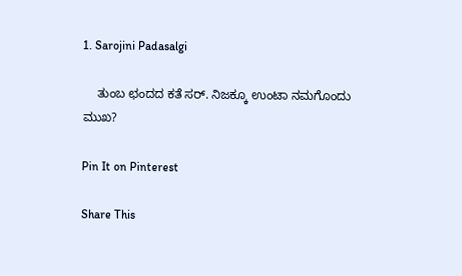1. Sarojini Padasalgi

    ತುಂಬ ಛಂದದ ಕತೆ ಸರ್. ನಿಜಕ್ಕೂ ಉಂಟಾ ನಮಗೊಂದು ಮುಖ?

Pin It on Pinterest

Share This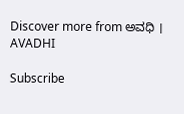Discover more from ಅವಧಿ । AVADHI

Subscribe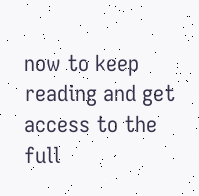now to keep reading and get access to the full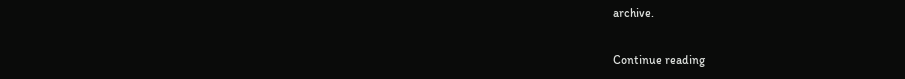archive.

Continue reading